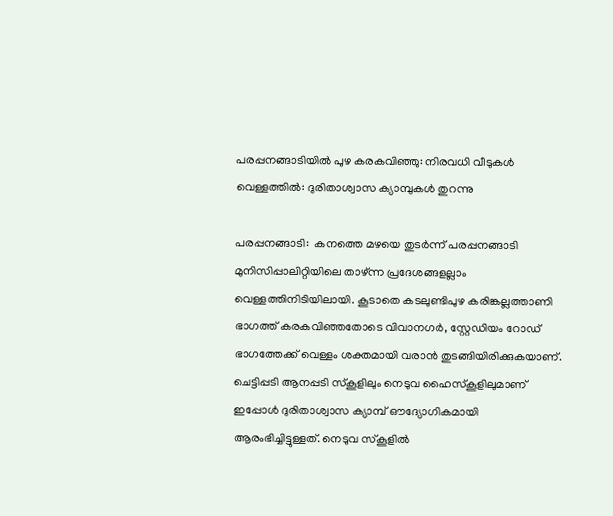പരപ്പനങ്ങാടിയില്‍ പുഴ കരകവിഞ്ഞു: നിരവധി വീടുകള്‍ വെള്ളത്തില്‍: ദുരിതാശ്വാസ ക്യാമ്പുകള്‍ തുറന്നു

പരപ്പനങ്ങാടി:  കനത്തെ മഴയെ തുടര്‍ന്ന് പരപ്പനങ്ങാടി മുനിസിപ്പാലിറ്റിയിലെ താഴ്ന്ന പ്രദേശങ്ങളല്ലാം വെള്ളത്തിനിടിയിലായി. കൂടാതെ കടലുണ്ടിപുഴ കരിങ്കല്ലത്താണി ഭാഗത്ത് കരകവിഞ്ഞതോടെ വിവാനഗര്‍, സ്റ്റേഡിയം റോഡ് ഭാഗത്തേക്ക് വെള്ളം ശക്തമായി വരാന്‍ തുടങ്ങിയിരിക്കുകയാണ്.
ചെട്ടിപ്പടി ആനപ്പടി സ്‌കൂളിലും നെടുവ ഹൈസ്‌കൂളിലുമാണ് ഇപ്പോള്‍ ദുരിതാശ്വാസ ക്യാമ്പ് ഔദ്യോഗികമായി ആരംഭിച്ചിട്ടുള്ളത്. നെടുവ സ്‌കൂളില്‍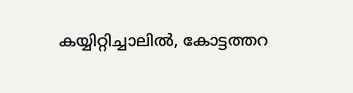കയ്യിറ്റിച്ചാലില്‍, കോട്ടത്തറ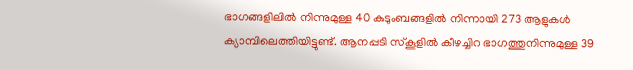ഭാഗങ്ങളിലില്‍ നിന്നുമുള്ള 40 കുടുംബങ്ങളില്‍ നിന്നായി 273 ആളുകള്‍ ക്യാമ്പിലെത്തിയിട്ടുണ്ട്. ആനപ്പടി സ്‌കൂളില്‍ കീഴച്ചിറ ഭാഗത്തുനിന്നുമുള്ള 39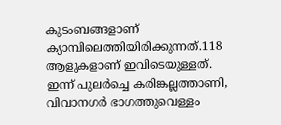കുടംബങ്ങളാണ് ക്യാമ്പിലെത്തിയിരിക്കുന്നത്.118 ആളുകളാണ് ഇവിടെയുള്ളത്. ഇന്ന് പുലര്‍ച്ചെ കരിങ്കല്ലത്താണി, വിവാനഗര്‍ ഭാഗത്തുവെള്ളം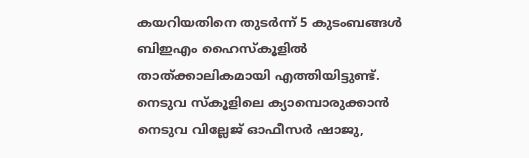കയറിയതിനെ തുടര്‍ന്ന് 5 കുടംബങ്ങള്‍ ബിഇഎം ഹൈസ്‌കൂളില്‍ താത്ക്കാലികമായി എത്തിയിട്ടുണ്ട്. നെടുവ സ്‌കൂളിലെ ക്യാമ്പൊരുക്കാന്‍ നെടുവ വില്ലേജ് ഓഫീസര്‍ ഷാജു,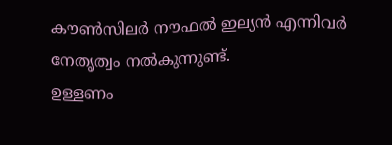കൗണ്‍സിലര്‍ നൗഫല്‍ ഇല്യന്‍ എന്നിവര്‍ നേതൃത്വം നല്‍കുന്നുണ്ട്.
ഉള്ളണം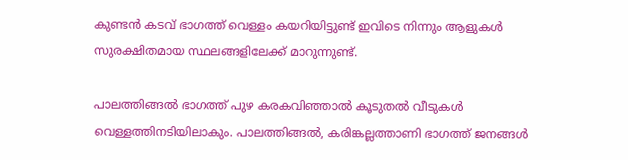കുണ്ടന്‍ കടവ് ഭാഗത്ത് വെള്ളം കയറിയിട്ടുണ്ട് ഇവിടെ നിന്നും ആളുകള്‍ സുരക്ഷിതമായ സ്ഥലങ്ങളിലേക്ക് മാറുന്നുണ്ട്.

പാലത്തിങ്ങല്‍ ഭാഗത്ത് പുഴ കരകവിഞ്ഞാല്‍ കൂടുതല്‍ വീടുകള്‍ വെള്ളത്തിനടിയിലാകും. പാലത്തിങ്ങല്‍, കരിങ്കല്ലത്താണി ഭാഗത്ത് ജനങ്ങള്‍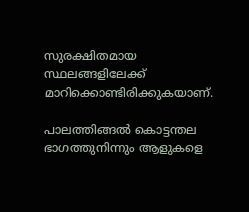സുരക്ഷിതമായ സ്ഥലങ്ങളിലേക്ക് മാറിക്കൊണ്ടിരിക്കുകയാണ്.

പാലത്തിങ്ങല്‍ കൊട്ടന്തല ഭാഗത്തുനിന്നും ആളുകളെ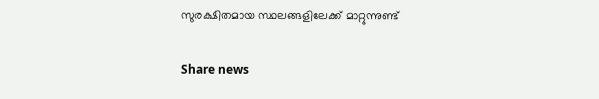സുരക്ഷിതമായ സ്ഥലങ്ങളിലേക്ക് മാറ്റുന്നുണ്ട്

Share news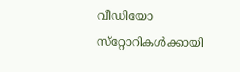വീഡിയോ സ്‌റ്റോറികള്‍ക്കായി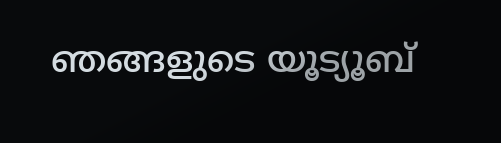ഞങ്ങളുടെ യൂട്യൂബ്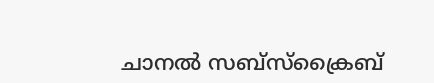ചാനല്‍ സബ്‌സ്‌ക്രൈബ്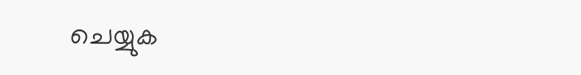ചെയ്യുക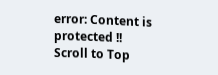error: Content is protected !!
Scroll to Top